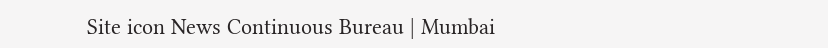Site icon News Continuous Bureau | Mumbai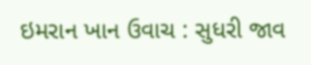ઇમરાન ખાન ઉવાચ : સુધરી જાવ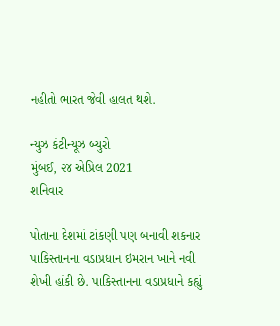નહીતો ભારત જેવી હાલત થશે.

ન્યુઝ કંટીન્યૂઝ બ્યુરો
મુંબઈ, ૨૪ એપ્રિલ 2021
શનિવાર

પોતાના દેશમાં ટાંકણી પણ બનાવી શકનાર પાકિસ્તાનના વડાપ્રધાન ઇમરાન ખાને નવી શેખી હાંકી છે. પાકિસ્તાનના વડાપ્રધાને કહ્યું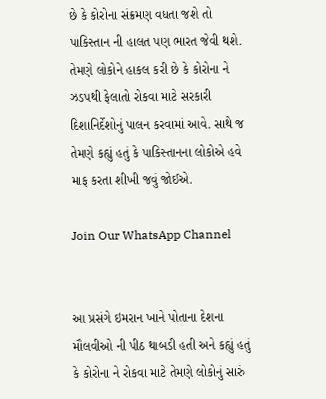છે કે કોરોના સંક્રમણ વધતા જશે તો પાકિસ્તાન ની હાલત પણ ભારત જેવી થશે. તેમણે લોકોને હાકલ કરી છે કે કોરોના ને ઝડપથી ફેલાતો રોકવા માટે સરકારી દિશાનિર્દેશોનું પાલન કરવામાં આવે. સાથે જ તેમણે કહ્યું હતું કે પાકિસ્તાનના લોકોએ હવે માફ કરતા શીખી જવું જોઈએ.

Join Our WhatsApp Channel


આ પ્રસંગે ઇમરાન ખાને પોતાના દેશના મૌલવીઓ ની પીઠ થાબડી હતી અને કહ્યું હતું કે કોરોના ને રોકવા માટે તેમણે લોકોનું સારું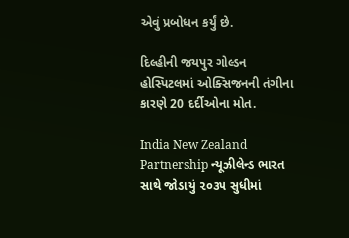એવું પ્રબોધન કર્યું છે.

દિલ્હીની જયપુર ગોલ્ડન હોસ્પિટલમાં ઓક્સિજનની તંગીના કારણે 20 દર્દીઓના મોત.

India New Zealand Partnership ન્યૂઝીલેન્ડ ભારત સાથે જોડાયું ૨૦૩૫ સુધીમાં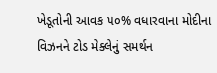ખેડૂતોની આવક ૫૦% વધારવાના મોદીના વિઝનને ટોડ મેક્લેનું સમર્થન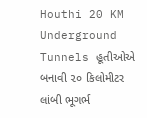Houthi 20 KM Underground Tunnels હૂતીઓએ બનાવી ૨૦ કિલોમીટર લાંબી ભૂગર્ભ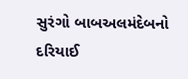સુરંગો બાબઅલમંદેબનો દરિયાઈ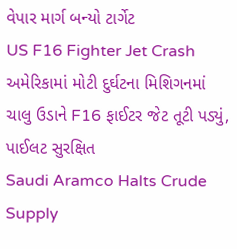વેપાર માર્ગ બન્યો ટાર્ગેટ
US F16 Fighter Jet Crash અમેરિકામાં મોટી દુર્ઘટના મિશિગનમાં ચાલુ ઉડાને F16 ફાઈટર જેટ તૂટી પડ્યું, પાઈલટ સુરક્ષિત
Saudi Aramco Halts Crude Supply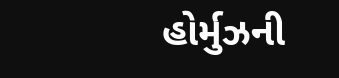હોર્મુઝની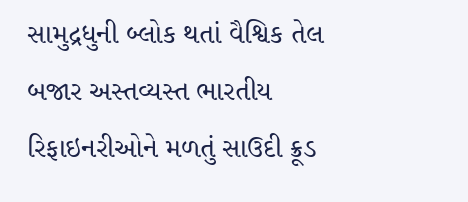સામુદ્રધુની બ્લોક થતાં વૈશ્વિક તેલ બજાર અસ્તવ્યસ્ત ભારતીય રિફાઇનરીઓને મળતું સાઉદી ક્રૂડ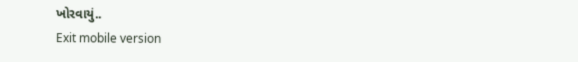ખોરવાયું..
Exit mobile version